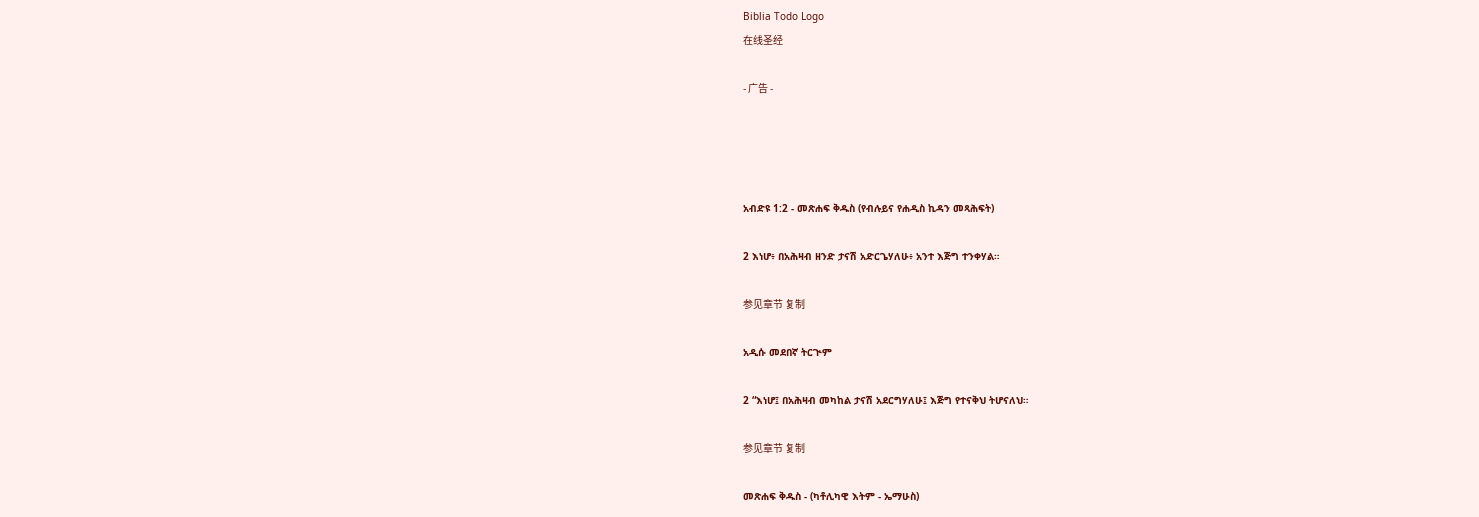Biblia Todo Logo
在线圣经

- 广告 -




አብድዩ 1:2 - መጽሐፍ ቅዱስ (የብሉይና የሐዲስ ኪዳን መጻሕፍት)

2 እነሆ፥ በአሕዛብ ዘንድ ታናሽ አድርጌሃለሁ፥ አንተ እጅግ ተንቀሃል።

参见章节 复制

አዲሱ መደበኛ ትርጒም

2 “እነሆ፤ በአሕዛብ መካከል ታናሽ አደርግሃለሁ፤ እጅግ የተናቅህ ትሆናለህ።

参见章节 复制

መጽሐፍ ቅዱስ - (ካቶሊካዊ እትም - ኤማሁስ)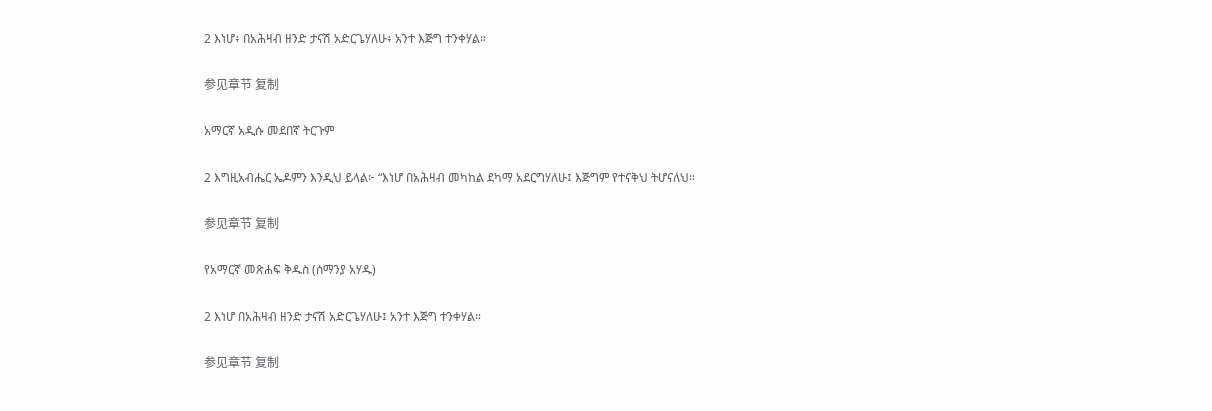2 እነሆ፥ በአሕዛብ ዘንድ ታናሽ አድርጌሃለሁ፥ አንተ እጅግ ተንቀሃል።

参见章节 复制

አማርኛ አዲሱ መደበኛ ትርጉም

2 እግዚአብሔር ኤዶምን እንዲህ ይላል፦ “እነሆ በአሕዛብ መካከል ደካማ አደርግሃለሁ፤ እጅግም የተናቅህ ትሆናለህ።

参见章节 复制

የአማርኛ መጽሐፍ ቅዱስ (ሰማንያ አሃዱ)

2 እነሆ በአሕዛብ ዘንድ ታናሽ አድርጌሃለሁ፤ አንተ እጅግ ተንቀሃል።

参见章节 复制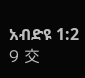አብድዩ 1:2
9 交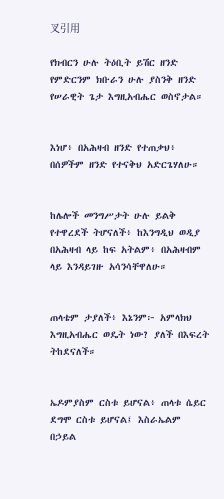叉引用

የክብርን ሁሉ ትዕቢት ይሽር ዘንድ የምድርንም ክቡራን ሁሉ ያስንቅ ዘንድ የሠራዊት ጌታ እግዚአብሔር ወስኖታል።


እነሆ፥ በአሕዛብ ዘንድ የተጠቃህ፥ በሰዎችም ዘንድ የተናቅህ አድርጌሃለሁ።


ከሌሎች መንግሥታት ሁሉ ይልቅ የተዋረደች ትሆናለች፥ ከእንግዲህ ወዲያ በአሕዛብ ላይ ከፍ አትልም፥ በአሕዛብም ላይ እንዳይገዙ አሳንሳቸዋለሁ።


ጠላቴም ታያለች፥ እኔንም፦ አምላክህ እግዚአብሔር ወዴት ነው? ያለች በእፍረት ትከደናለች።


ኤዶምያስም ርስቱ ይሆናል፥ ጠላቱ ሴይር ደግሞ ርስቱ ይሆናል፤ እስራኤልም በኃይል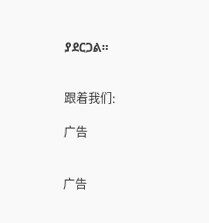ያደርጋል።


跟着我们:

广告


广告